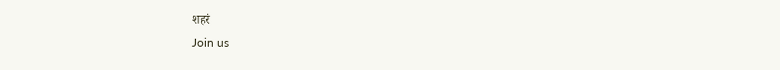शहरं
Join us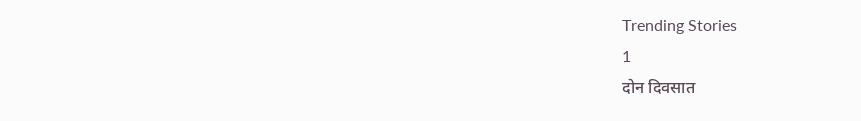Trending Stories
1
दोन दिवसात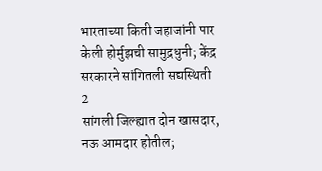भारताच्या किती जहाजांनी पार केली होर्मुझची सामुद्रधुनी; केंद्र सरकारने सांगितली सद्यस्थिती
2
सांगली जिल्ह्यात दोन खासदार, नऊ आमदार होतील;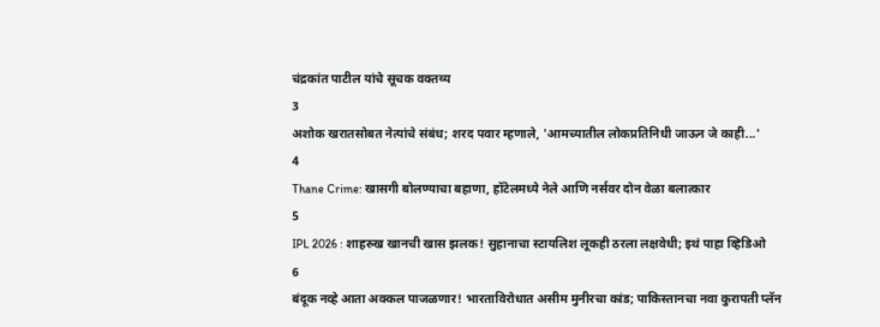चंद्रकांत पाटील यांचे सूचक वक्तव्य
3
अशोक खरातसोबत नेत्यांचे संबंध; शरद पवार म्हणाले, 'आमच्यातील लोकप्रतिनिधी जाऊन जे काही...'
4
Thane Crime: खासगी बोलण्याचा बहाणा, हॉटेलमध्ये नेले आणि नर्सवर दोन वेळा बलात्कार
5
IPL 2026 : शाहरुख खानची खास झलक! सुहानाचा स्टायलिश लूकही ठरला लक्षवेधी; इथं पाहा व्हिडिओ
6
बंदूक नव्हे आता अक्कल पाजळणार! भारताविरोधात असीम मुनीरचा कांड; पाकिस्तानचा नवा कुरापती प्लॅन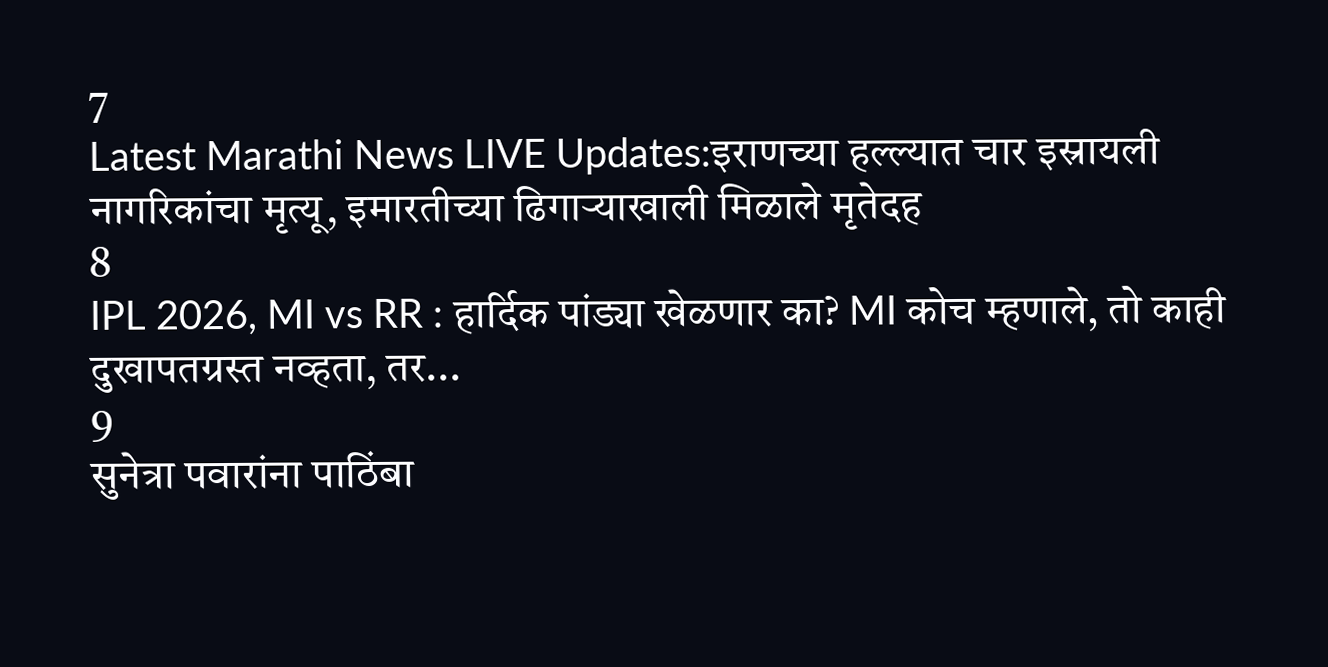7
Latest Marathi News LIVE Updates:इराणच्या हल्ल्यात चार इस्रायली नागरिकांचा मृत्यू, इमारतीच्या ढिगाऱ्याखाली मिळाले मृतेदह
8
IPL 2026, MI vs RR : हार्दिक पांड्या खेळणार का? MI कोच म्हणाले, तो काही दुखापतग्रस्त नव्हता, तर...
9
सुनेत्रा पवारांना पाठिंबा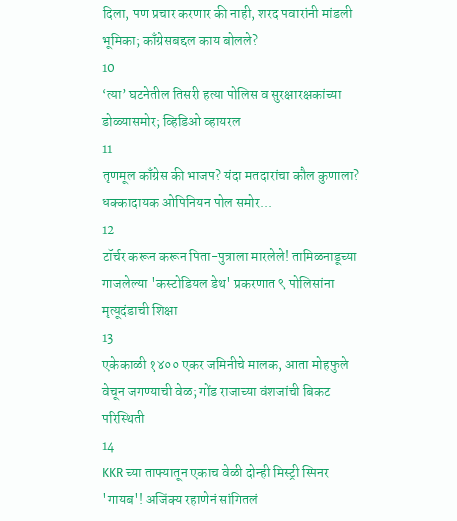दिला, पण प्रचार करणार की नाही, शरद पवारांनी मांडली भूमिका; काँग्रेसबद्दल काय बोलले?
10
‘त्या’ घटनेतील तिसरी हत्या पोलिस व सुरक्षारक्षकांच्या डोळ्यासमोर; व्हिडिओ व्हायरल
11
तृणमूल काँग्रेस की भाजप? यंदा मतदारांचा कौल कुणाला? धक्कादायक ओपिनियन पोल समोर...
12
टॉर्चर करून करून पिता-पुत्राला मारलेले! तामिळनाडूच्या गाजलेल्या 'कस्टोडियल डेथ' प्रकरणात ९ पोलिसांना मृत्यूदंडाची शिक्षा
13
एकेकाळी १४०० एकर जमिनीचे मालक, आता मोहफुले वेचून जगण्याची वेळ; गोंड राजाच्या वंशजांची बिकट परिस्थिती
14
KKR च्या ताफ्यातून एकाच वेळी दोन्ही मिस्ट्री स्पिनर 'गायब'! अजिंक्य रहाणेनं सांगितलं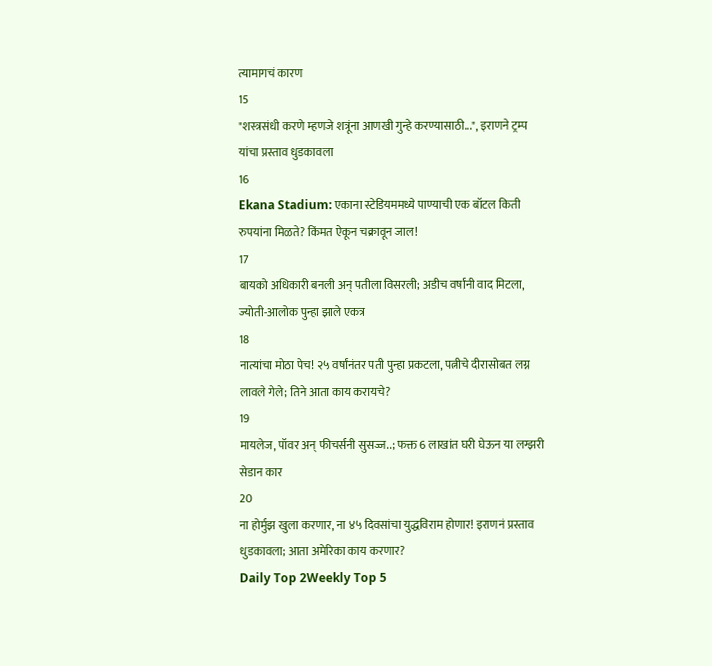त्यामागचं कारण
15
"शस्त्रसंधी करणे म्हणजे शत्रूंना आणखी गुन्हे करण्यासाठी...", इराणने ट्रम्प यांचा प्रस्ताव धुडकावला
16
Ekana Stadium: एकाना स्टेडियममध्ये पाण्याची एक बॉटल किती रुपयांना मिळते? किंमत ऐकून चक्रावून जाल!
17
बायको अधिकारी बनली अन् पतीला विसरली; अडीच वर्षांनी वाद मिटला, ज्योती-आलोक पुन्हा झाले एकत्र
18
नात्यांचा मोठा पेच! २५ वर्षांनंतर पती पुन्हा प्रकटला, पत्नीचे दीरासोबत लग्न लावले गेले; तिने आता काय करायचे?
19
मायलेज, पॉवर अन् फीचर्सनी सुसज्ज..; फक्त 6 लाखांत घरी घेऊन या लग्झरी सेडान कार
20
ना होर्मुझ खुला करणार, ना ४५ दिवसांचा युद्धविराम होणार! इराणनं प्रस्ताव धुडकावला; आता अमेरिका काय करणार?
Daily Top 2Weekly Top 5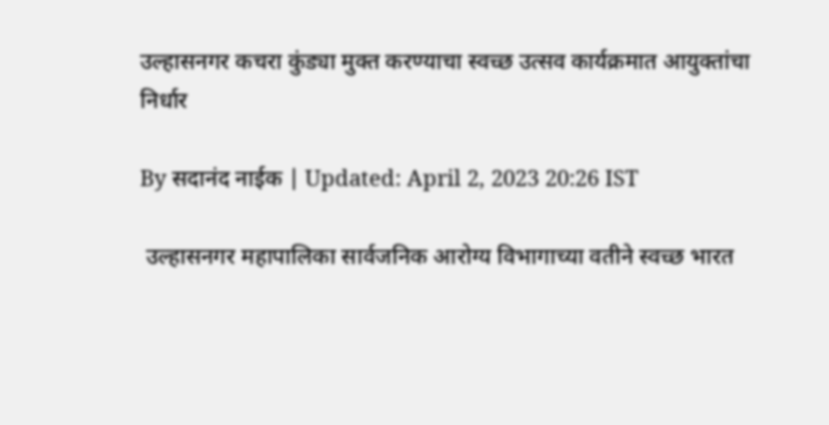उल्हासनगर कचरा कुंड्या मुक्त करण्याचा स्वच्छ उत्सव कार्यक्रमात आयुक्तांचा निर्धार

By सदानंद नाईक | Updated: April 2, 2023 20:26 IST

 उल्हासनगर महापालिका सार्वजनिक आरोग्य विभागाच्या वतीने स्वच्छ भारत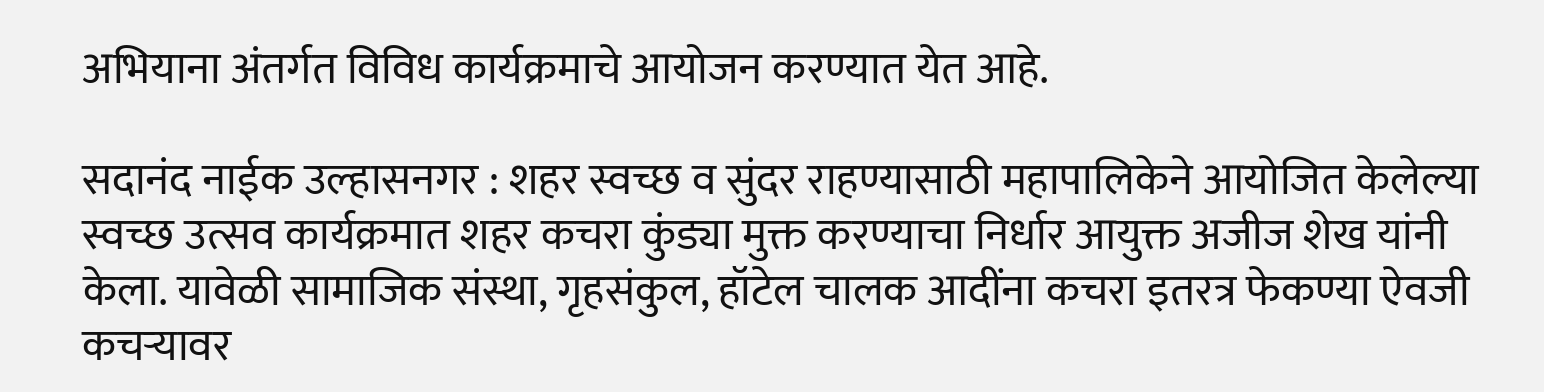अभियाना अंतर्गत विविध कार्यक्रमाचे आयोजन करण्यात येत आहे.

सदानंद नाईक उल्हासनगर : शहर स्वच्छ व सुंदर राहण्यासाठी महापालिकेने आयोजित केलेल्या स्वच्छ उत्सव कार्यक्रमात शहर कचरा कुंड्या मुक्त करण्याचा निर्धार आयुक्त अजीज शेख यांनी केला. यावेळी सामाजिक संस्था, गृहसंकुल, हॉटेल चालक आदींना कचरा इतरत्र फेकण्या ऐवजी कचऱ्यावर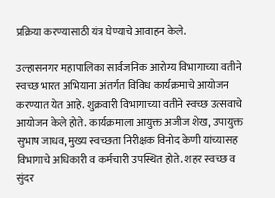प्रक्रिया करण्यासाठी यंत्र घेण्याचे आवाहन केले.

उल्हासनगर महापालिका सार्वजनिक आरोग्य विभागाच्या वतीने स्वच्छ भारत अभियाना अंतर्गत विविध कार्यक्रमाचे आयोजन करण्यात येत आहे. शुक्रवारी विभागाच्या वतीने स्वच्छ उत्सवाचे आयोजन केले होते. कार्यक्रमाला आयुक्त अजीज शेख, उपायुक्त सुभाष जाधव, मुख्य स्वच्छता निरीक्षक विनोद केणी यांच्यासह विभागाचे अधिकारी व कर्मचारी उपस्थित होते. शहर स्वच्छ व सुंदर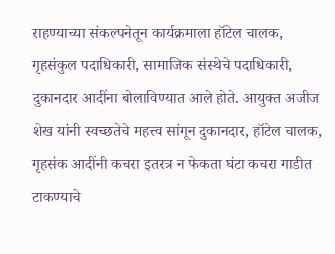राहण्याच्या संकल्पनेतून कार्यक्रमाला हॉटेल चालक, गृहसंकुल पदाधिकारी, सामाजिक संस्थेचे पदाधिकारी, दुकानदार आदींना बोलाविण्यात आले होते. आयुक्त अजीज शेख यांनी स्वच्छतेचे महत्त्व सांगून दुकानदार, हॉटेल चालक, गृहसंक आदींनी कचरा इतरत्र न फेकता घंटा कचरा गाडीत टाकण्याचे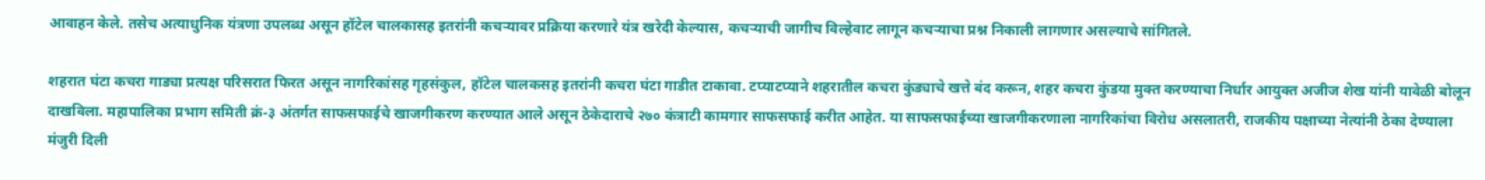आवाहन केले. तसेच अत्याधुनिक यंत्रणा उपलब्ध असून हॉटेल चालकासह इतरांनी कचऱ्यावर प्रक्रिया करणारे यंत्र खरेदी केल्यास, कचऱ्याची जागीच विल्हेवाट लागून कचऱ्याचा प्रश्न निकाली लागणार असल्याचे सांगितले.

शहरात घंटा कचरा गाड्या प्रत्यक्ष परिसरात फिरत असून नागरिकांसह गृहसंकुल, हॉटेल चालकसह इतरांनी कचरा घंटा गाडीत टाकावा. टप्याटप्याने शहरातील कचरा कुंड्याचे खत्ते बंद करून, शहर कचरा कुंडया मुक्त करण्याचा निर्धार आयुक्त अजीज शेख यांनी यावेळी बोलून दाखविला. महापालिका प्रभाग समिती क्रं-३ अंतर्गत साफसफाईचे खाजगीकरण करण्यात आले असून ठेकेदाराचे २७० कंत्राटी कामगार साफसफाई करीत आहेत. या साफसफाईच्या खाजगीकरणाला नागरिकांचा विरोध असलातरी, राजकीय पक्षाच्या नेत्यांनी ठेका देण्याला मंजुरी दिली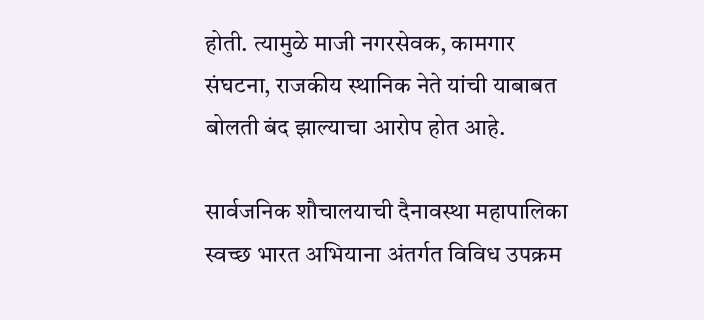होती. त्यामुळे माजी नगरसेवक, कामगार संघटना, राजकीय स्थानिक नेते यांची याबाबत बोलती बंद झाल्याचा आरोप होत आहे.

सार्वजनिक शौचालयाची दैनावस्था महापालिका स्वच्छ भारत अभियाना अंतर्गत विविध उपक्रम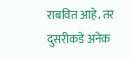राबवित आहे. तर दुसरीकडे अनेक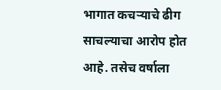भागात कचऱ्याचे ढीग साचल्याचा आरोप होत आहे. तसेच वर्षाला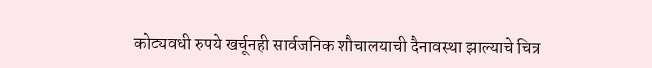कोट्यवधी रुपये खर्चूनही सार्वजनिक शौचालयाची दैनावस्था झाल्याचे चित्र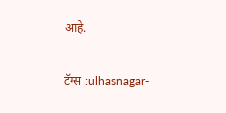आहे.

टॅग्स :ulhasnagar-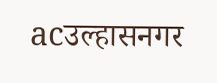acउल्हासनगर